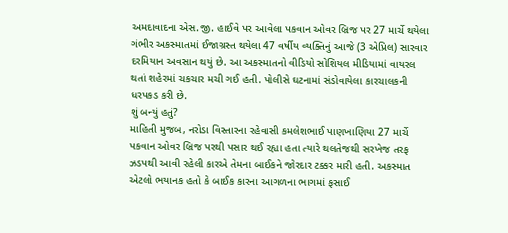અમદાવાદના એસ.જી. હાઈવે પર આવેલા પકવાન ઓવર બ્રિજ પર 27 માર્ચે થયેલા ગંભીર અકસ્માતમાં ઈજાગ્રસ્ત થયેલા 47 વર્ષીય વ્યક્તિનું આજે (3 એપ્રિલ) સારવાર દરમિયાન અવસાન થયું છે. આ અકસ્માતનો વીડિયો સોશિયલ મીડિયામાં વાયરલ થતાં શહેરમાં ચકચાર મચી ગઈ હતી. પોલીસે ઘટનામાં સંડોવાયેલા કારચાલકની ધરપકડ કરી છે.
શું બન્યું હતું?
માહિતી મુજબ, નરોડા વિસ્તારના રહેવાસી કમલેશભાઈ પાણખાણિયા 27 માર્ચે પકવાન ઓવર બ્રિજ પરથી પસાર થઈ રહ્યા હતા ત્યારે થલતેજથી સરખેજ તરફ ઝડપથી આવી રહેલી કારએ તેમના બાઈકને જોરદાર ટક્કર મારી હતી. અકસ્માત એટલો ભયાનક હતો કે બાઈક કારના આગળના ભાગમાં ફસાઈ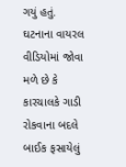ગયું હતું. ઘટનાના વાયરલ વીડિયોમાં જોવા મળે છે કે કારચાલકે ગાડી રોકવાના બદલે બાઈક ફસાયેલું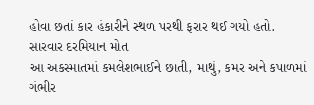હોવા છતાં કાર હંકારીને સ્થળ પરથી ફરાર થઈ ગયો હતો.
સારવાર દરમિયાન મોત
આ અકસ્માતમાં કમલેશભાઈને છાતી, માથું, કમર અને કપાળમાં ગંભીર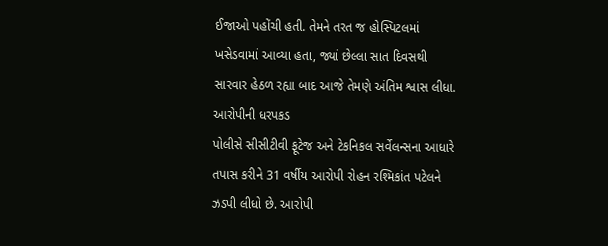ઈજાઓ પહોંચી હતી. તેમને તરત જ હોસ્પિટલમાં ખસેડવામાં આવ્યા હતા, જ્યાં છેલ્લા સાત દિવસથી સારવાર હેઠળ રહ્યા બાદ આજે તેમણે અંતિમ શ્વાસ લીધા.
આરોપીની ધરપકડ
પોલીસે સીસીટીવી ફૂટેજ અને ટેકનિકલ સર્વેલન્સના આધારે તપાસ કરીને 31 વર્ષીય આરોપી રોહન રશ્મિકાંત પટેલને ઝડપી લીધો છે. આરોપી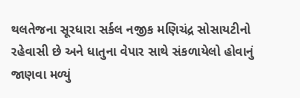થલતેજના સૂરધારા સર્કલ નજીક મણિચંદ્ર સોસાયટીનો રહેવાસી છે અને ધાતુના વેપાર સાથે સંકળાયેલો હોવાનું જાણવા મળ્યું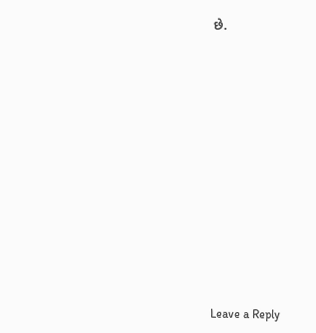છે.













Leave a Reply